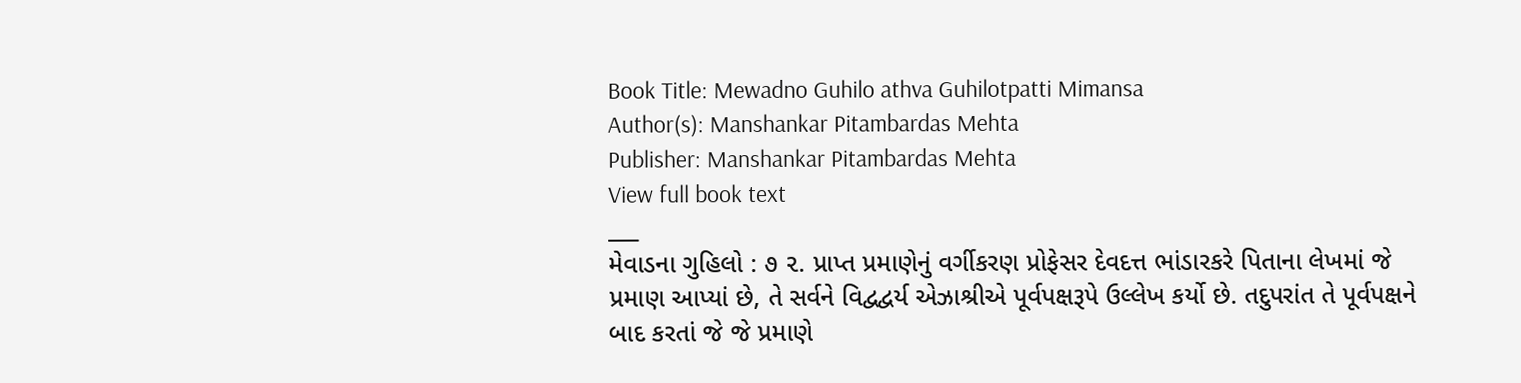Book Title: Mewadno Guhilo athva Guhilotpatti Mimansa
Author(s): Manshankar Pitambardas Mehta
Publisher: Manshankar Pitambardas Mehta
View full book text
___
મેવાડના ગુહિલો : ૭ ૨. પ્રાપ્ત પ્રમાણેનું વર્ગીકરણ પ્રોફેસર દેવદત્ત ભાંડારકરે પિતાના લેખમાં જે પ્રમાણ આપ્યાં છે, તે સર્વને વિદ્વદ્વર્ય એઝાશ્રીએ પૂર્વપક્ષરૂપે ઉલ્લેખ કર્યો છે. તદુપરાંત તે પૂર્વપક્ષને બાદ કરતાં જે જે પ્રમાણે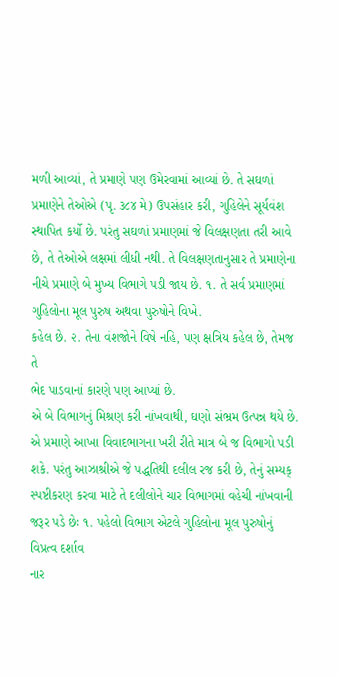મળી આવ્યાં, તે પ્રમાણે પણ ઉમેરવામાં આવ્યાં છે. તે સઘળાં પ્રમાણેને તેઓએ (પૃ. ૩૮૪ મે) ઉપસંહાર કરી, ગુહિલેને સૂર્યવંશ સ્થાપિત કર્યો છે. પરંતુ સઘળાં પ્રમાણમાં જે વિલક્ષણતા તરી આવે છે, તે તેઓએ લક્ષમાં લીધી નથી. તે વિલક્ષણતાનુસાર તે પ્રમાણેના નીચે પ્રમાણે બે મુખ્ય વિભાગે પડી જાય છે. ૧. તે સર્વ પ્રમાણમાં ગુહિલોના મૂલ પુરુષ અથવા પુરુષોને વિખે.
કહેલ છે. ૨. તેના વંશજોને વિષે નહિ, પણ ક્ષત્રિય કહેલ છે, તેમજ તે
ભેદ પાડવાનાં કારણે પણ આપ્યાં છે.
એ બે વિભાગનું મિશ્રણ કરી નાંખવાથી, ઘણો સંભ્રમ ઉત્પન્ન થયે છે.
એ પ્રમાણે આખા વિવાદભાગના ખરી રીતે માત્ર બે જ વિભાગો પડી શકે. પરંતુ આઝાશ્રીએ જે પદ્ધતિથી દલીલ રજ કરી છે, તેનું સમ્યક્ સ્પષ્ટીકરણ કરવા માટે તે દલીલોને ચાર વિભાગમાં વહેચી નાંખવાની જરૂર પડે છેઃ ૧. પહેલો વિભાગ એટલે ગુહિલોના મૂલ પુરુષોનું વિપ્રત્વ દર્શાવ
નાર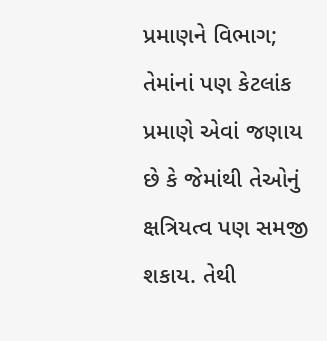પ્રમાણને વિભાગ; તેમાંનાં પણ કેટલાંક પ્રમાણે એવાં જણાય છે કે જેમાંથી તેઓનું ક્ષત્રિયત્વ પણ સમજી શકાય. તેથી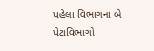પહેલા વિભાગના બે પેટાવિભાગો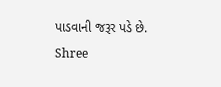પાડવાની જરૂર પડે છે.
Shree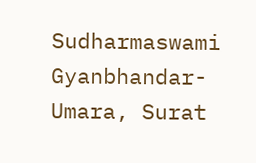Sudharmaswami Gyanbhandar-Umara, Surat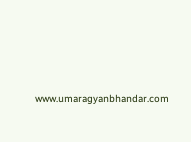www.umaragyanbhandar.com